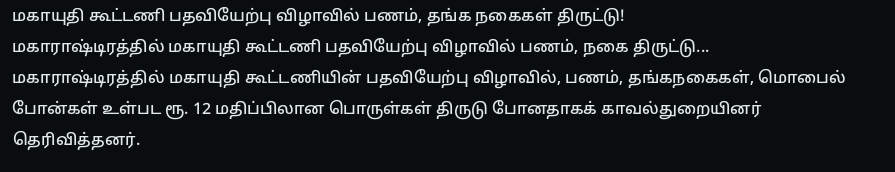மகாயுதி கூட்டணி பதவியேற்பு விழாவில் பணம், தங்க நகைகள் திருட்டு!
மகாராஷ்டிரத்தில் மகாயுதி கூட்டணி பதவியேற்பு விழாவில் பணம், நகை திருட்டு...
மகாராஷ்டிரத்தில் மகாயுதி கூட்டணியின் பதவியேற்பு விழாவில், பணம், தங்கநகைகள், மொபைல் போன்கள் உள்பட ரூ. 12 மதிப்பிலான பொருள்கள் திருடு போனதாகக் காவல்துறையினர் தெரிவித்தனர்.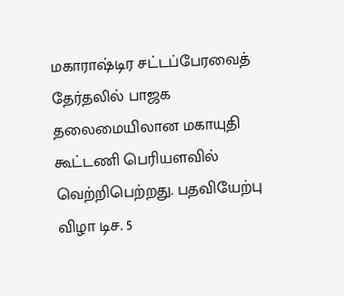மகாராஷ்டிர சட்டப்பேரவைத் தேர்தலில் பாஜக தலைமையிலான மகாயுதி கூட்டணி பெரியளவில் வெற்றிபெற்றது. பதவியேற்பு விழா டிச. 5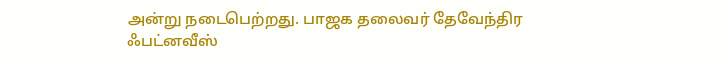அன்று நடைபெற்றது. பாஜக தலைவர் தேவேந்திர ஃபட்னவீஸ்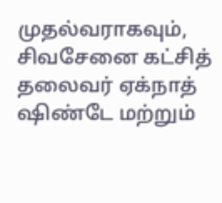முதல்வராகவும், சிவசேனை கட்சித் தலைவர் ஏக்நாத் ஷிண்டே மற்றும்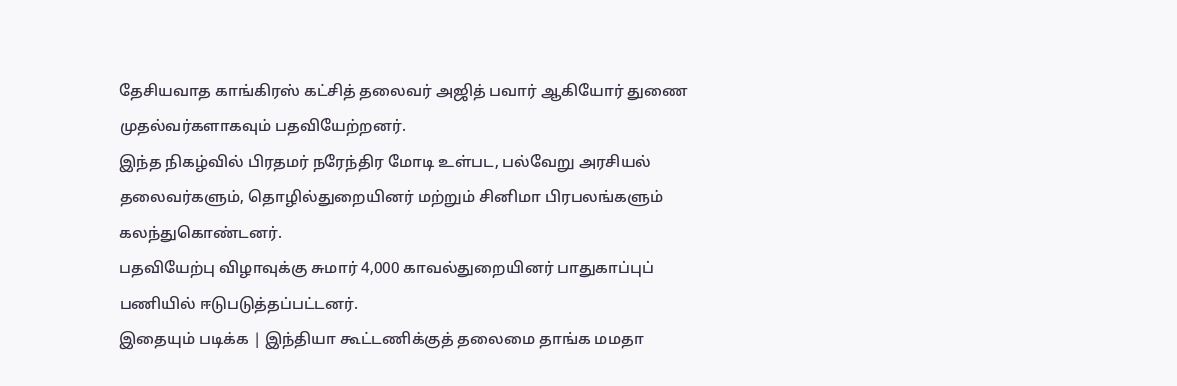தேசியவாத காங்கிரஸ் கட்சித் தலைவர் அஜித் பவார் ஆகியோர் துணை முதல்வர்களாகவும் பதவியேற்றனர்.
இந்த நிகழ்வில் பிரதமர் நரேந்திர மோடி உள்பட, பல்வேறு அரசியல் தலைவர்களும், தொழில்துறையினர் மற்றும் சினிமா பிரபலங்களும் கலந்துகொண்டனர்.
பதவியேற்பு விழாவுக்கு சுமார் 4,000 காவல்துறையினர் பாதுகாப்புப் பணியில் ஈடுபடுத்தப்பட்டனர்.
இதையும் படிக்க | இந்தியா கூட்டணிக்குத் தலைமை தாங்க மமதா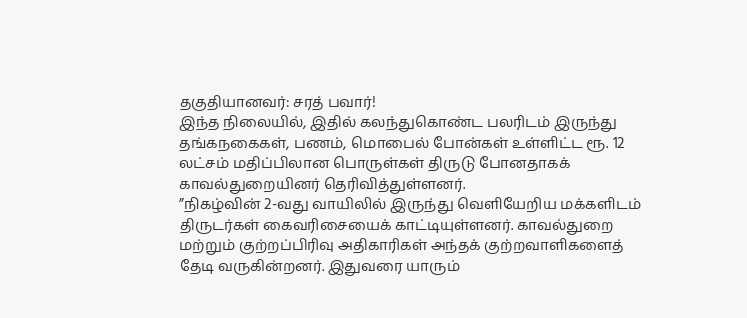தகுதியானவர்: சரத் பவார்!
இந்த நிலையில், இதில் கலந்துகொண்ட பலரிடம் இருந்து தங்கநகைகள், பணம், மொபைல் போன்கள் உள்ளிட்ட ரூ. 12 லட்சம் மதிப்பிலான பொருள்கள் திருடு போனதாகக் காவல்துறையினர் தெரிவித்துள்ளனர்.
”நிகழ்வின் 2-வது வாயிலில் இருந்து வெளியேறிய மக்களிடம் திருடர்கள் கைவரிசையைக் காட்டியுள்ளனர். காவல்துறை மற்றும் குற்றப்பிரிவு அதிகாரிகள் அந்தக் குற்றவாளிகளைத் தேடி வருகின்றனர். இதுவரை யாரும்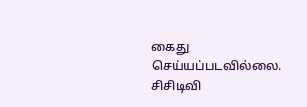கைது செய்யப்படவில்லை. சிசிடிவி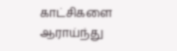காட்சிகளை ஆராய்ந்து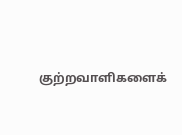குற்றவாளிகளைக்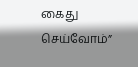கைது செய்வோம்”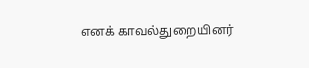எனக் காவல்துறையினர்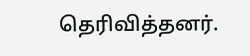தெரிவித்தனர்.